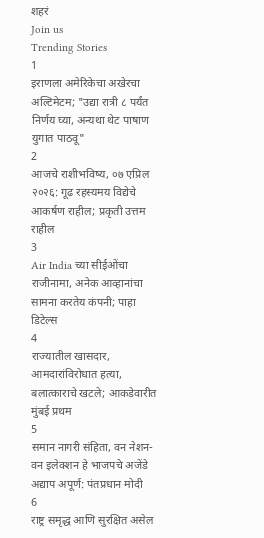शहरं
Join us
Trending Stories
1
इराणला अमेरिकेचा अखेरचा अल्टिमेटम; "उद्या रात्री ८ पर्यंत निर्णय घ्या, अन्यथा थेट पाषाण युगात पाठवू"
2
आजचे राशीभविष्य, ०७ एप्रिल २०२६: गूढ रहस्यमय विद्येचे आकर्षण राहील; प्रकृती उत्तम राहील
3
Air India च्या सीईओंचा राजीनामा, अनेक आव्हानांचा सामना करतेय कंपनी; पाहा डिटेल्स
4
राज्यातील खासदार, आमदारांविरोधात हत्या, बलात्काराचे खटले; आकडेवारीत मुंबई प्रथम
5
समान नागरी संहिता, वन नेशन-वन इलेक्शन हे भाजपचे अजेंडे अद्याप अपूर्ण: पंतप्रधान मोदी
6
राष्ट्र समृद्ध आणि सुरक्षित असेल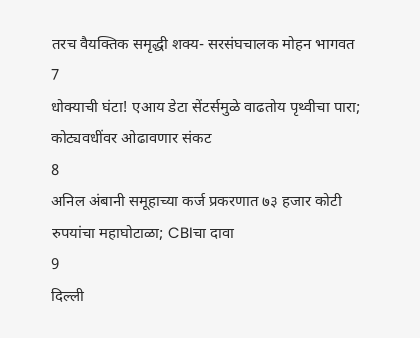तरच वैयक्तिक समृद्धी शक्य- सरसंघचालक मोहन भागवत
7
धोक्याची घंटा! एआय डेटा सेंटर्समुळे वाढतोय पृथ्वीचा पारा; कोट्यवधींवर ओढावणार संकट
8
अनिल अंबानी समूहाच्या कर्ज प्रकरणात ७३ हजार कोटी रुपयांचा महाघोटाळा; CBIचा दावा
9
दिल्ली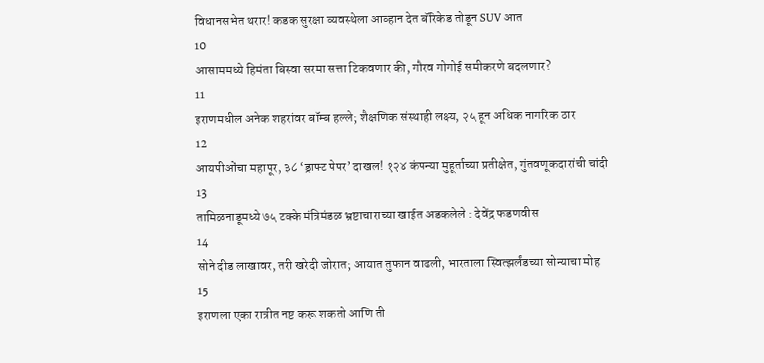विधानसभेत थरार! कडक सुरक्षा व्यवस्थेला आव्हान देत बॅरिकेड तोडून SUV आत
10
आसाममध्ये हिमंता बिस्वा सरमा सत्ता टिकवणार की, गौरव गोगोई समीकरणे बदलणार?
11
इराणमधील अनेक शहरांवर बॉम्ब हल्ले; शैक्षणिक संस्थाही लक्ष्य, २५ हून अधिक नागरिक ठार
12
आयपीओंचा महापूर, ३८ ‘ड्राफ्ट पेपर’ दाखल! १२४ कंपन्या मुहूर्ताच्या प्रतीक्षेत, गुंतवणूकदारांची चांदी
13
तामिळनाडूमध्ये ७५ टक्के मंत्रिमंडळ भ्रष्टाचाराच्या खाईत अडकलेले : देवेंद्र फडणवीस
14
सोने दीड लाखावर, तरी खरेदी जोरात; आयात तुफान वाढली, भारताला स्वित्झर्लंडच्या सोन्याचा मोह
15
इराणला एका रात्रीत नष्ट करू शकतो आणि ती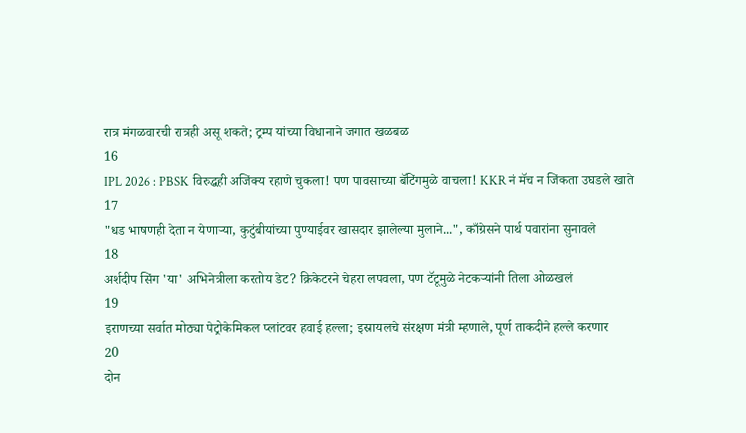रात्र मंगळवारची रात्रही असू शकते; ट्रम्प यांच्या विधानाने जगात खळबळ
16
IPL 2026 : PBSK विरुद्धही अजिंक्य रहाणे चुकला! पण पावसाच्या बॅटिंगमुळे वाचला! KKR नं मॅच न जिंकता उघडले खाते
17
"धड भाषणही देता न येणाऱ्या, कुटुंबीयांच्या पुण्याईवर खासदार झालेल्या मुलाने...", काँग्रेसने पार्थ पवारांना सुनावले
18
अर्शदीप सिंग 'या' अभिनेत्रीला करतोय डेट? क्रिकेटरने चेहरा लपवला, पण टॅटूमुळे नेटकऱ्यांनी तिला ओळखलं
19
इराणच्या सर्वात मोठ्या पेट्रोकेमिकल प्लांटवर हवाई हल्ला; इस्रायलचे संरक्षण मंत्री म्हणाले, पूर्ण ताकदीने हल्ले करणार
20
दोन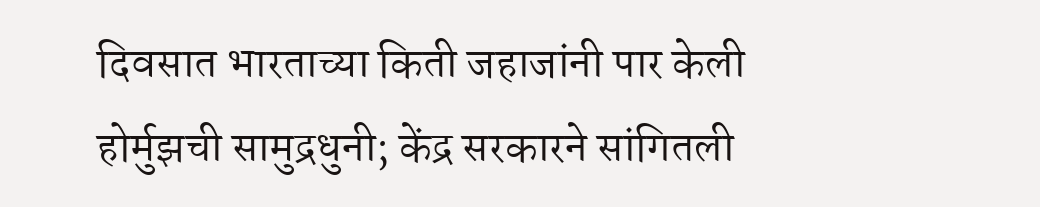दिवसात भारताच्या किती जहाजांनी पार केली होर्मुझची सामुद्रधुनी; केंद्र सरकारने सांगितली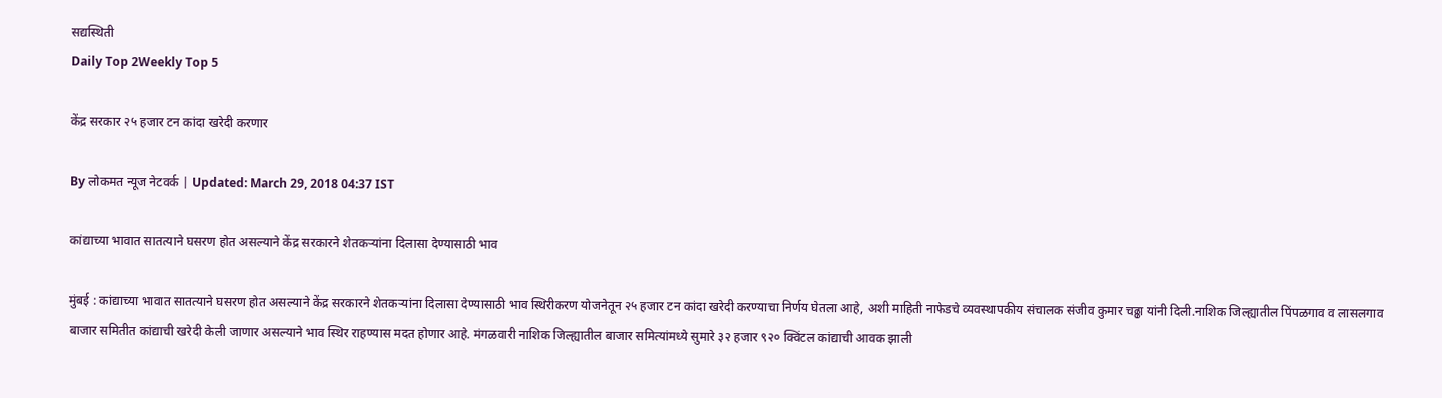सद्यस्थिती
Daily Top 2Weekly Top 5

केंद्र सरकार २५ हजार टन कांदा खरेदी करणार

By लोकमत न्यूज नेटवर्क | Updated: March 29, 2018 04:37 IST

कांद्याच्या भावात सातत्याने घसरण होत असल्याने केंद्र सरकारने शेतकऱ्यांना दिलासा देण्यासाठी भाव

मुंबई : कांद्याच्या भावात सातत्याने घसरण होत असल्याने केंद्र सरकारने शेतकऱ्यांना दिलासा देण्यासाठी भाव स्थिरीकरण योजनेतून २५ हजार टन कांदा खरेदी करण्याचा निर्णय घेतला आहे, अशी माहिती नाफेडचे व्यवस्थापकीय संचालक संजीव कुमार चढ्ढा यांनी दिली.नाशिक जिल्ह्यातील पिंपळगाव व लासलगाव बाजार समितीत कांद्याची खरेदी केली जाणार असल्याने भाव स्थिर राहण्यास मदत होणार आहे. मंगळवारी नाशिक जिल्ह्यातील बाजार समित्यांमध्ये सुमारे ३२ हजार ९२० क्विंटल कांद्याची आवक झाली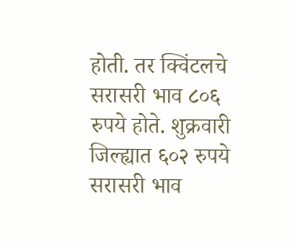होती. तर क्विंटलचे सरासरी भाव ८०६ रुपये होते. शुक्रवारी जिल्ह्यात ६०२ रुपये सरासरी भाव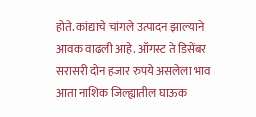होते. कांद्याचे चांगले उत्पादन झाल्याने आवक वाढली आहे. ऑगस्ट ते डिसेंबर सरासरी दोन हजार रुपये असलेला भाव आता नाशिक जिल्ह्यातील घाऊक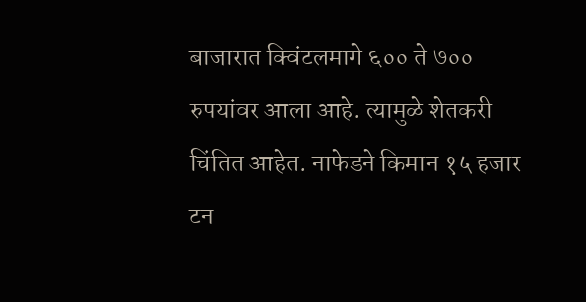बाजारात क्विंटलमागे ६०० ते ७०० रुपयांवर आला आहे. त्यामुळे शेतकरी चिंतित आहेत. नाफेडने किमान १५ हजार टन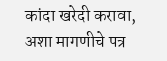कांदा खरेदी करावा, अशा मागणीचे पत्र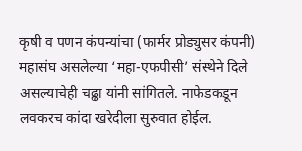कृषी व पणन कंपन्यांचा (फार्मर प्रोड्युसर कंपनी) महासंघ असलेल्या ‘महा-एफपीसी’ संस्थेने दिले असल्याचेही चढ्ढा यांनी सांगितले. नाफेडकडून लवकरच कांदा खरेदीला सुरुवात होईल.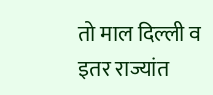तो माल दिल्ली व इतर राज्यांत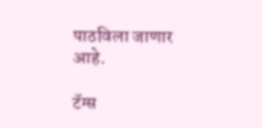पाठविला जाणार आहे.

टॅग्स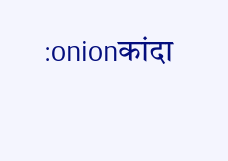:onionकांदा